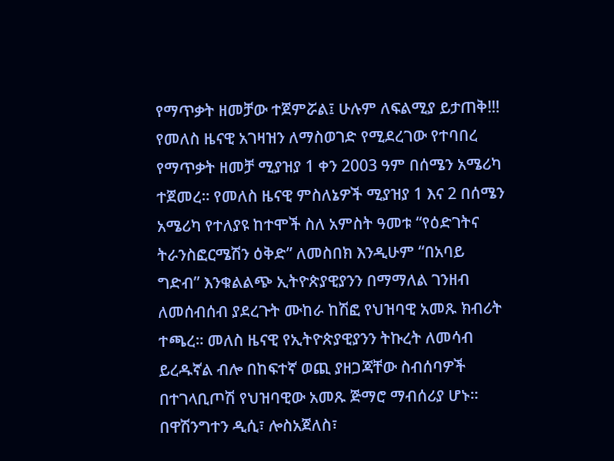የማጥቃት ዘመቻው ተጀምሯል፤ ሁሉም ለፍልሚያ ይታጠቅ!!!
የመለስ ዜናዊ አገዛዝን ለማስወገድ የሚደረገው የተባበረ የማጥቃት ዘመቻ ሚያዝያ 1 ቀን 2003 ዓም በሰሜን አሜሪካ ተጀመረ። የመለስ ዜናዊ ምስለኔዎች ሚያዝያ 1 እና 2 በሰሜን አሜሪካ የተለያዩ ከተሞች ስለ አምስት ዓመቱ “የዕድገትና ትራንስፎርሜሽን ዕቅድ” ለመስበክ እንዲሁም “በአባይ ግድብ” እንቁልልጭ ኢትዮጵያዊያንን በማማለል ገንዘብ ለመሰብሰብ ያደረጉት ሙከራ ከሽፎ የህዝባዊ አመጹ ክብሪት ተጫረ። መለስ ዜናዊ የኢትዮጵያዊያንን ትኩረት ለመሳብ ይረዱኛል ብሎ በከፍተኛ ወጪ ያዘጋጃቸው ስብሰባዎች በተገላቢጦሽ የህዝባዊው አመጹ ጅማሮ ማብሰሪያ ሆኑ።
በዋሽንግተን ዲሲ፣ ሎስአጀለስ፣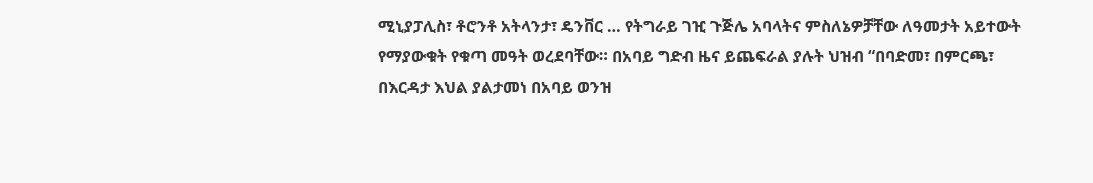ሚኒያፓሊስ፣ ቶሮንቶ አትላንታ፣ ዴንቨር … የትግራይ ገዢ ጉጅሌ አባላትና ምስለኔዎቻቸው ለዓመታት አይተውት የማያውቁት የቁጣ መዓት ወረደባቸው። በአባይ ግድብ ዜና ይጨፍራል ያሉት ህዝብ “በባድመ፣ በምርጫ፣ በእርዳታ እህል ያልታመነ በአባይ ወንዝ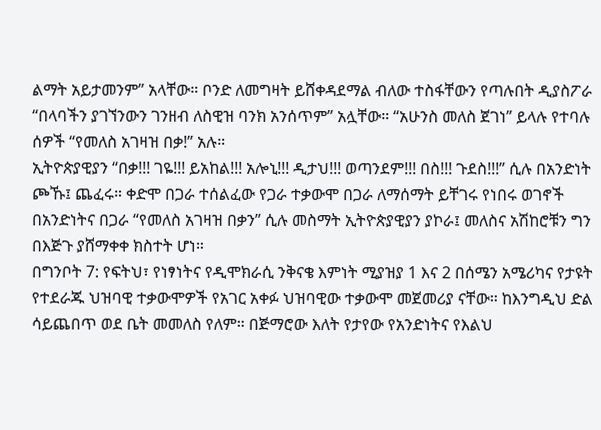ልማት አይታመንም” አላቸው። ቦንድ ለመግዛት ይሸቀዳደማል ብለው ተስፋቸውን የጣሉበት ዲያስፖራ “በላባችን ያገኘንውን ገንዘብ ለስዊዝ ባንክ አንሰጥም” አሏቸው። “አሁንስ መለስ ጀገነ” ይላሉ የተባሉ ሰዎች “የመለስ አገዛዝ በቃ!” አሉ።
ኢትዮጵያዊያን “በቃ!!! ገዬ!!! ይአከል!!! አሎኒ!!! ዲታህ!!! ወጣንደም!!! በስ!!! ጉደስ!!!” ሲሉ በአንድነት ጮኹ፤ ጨፈሩ። ቀድሞ በጋራ ተሰልፈው የጋራ ተቃውሞ በጋራ ለማሰማት ይቸገሩ የነበሩ ወገኖች በአንድነትና በጋራ “የመለስ አገዛዝ በቃን” ሲሉ መስማት ኢትዮጵያዊያን ያኮራ፤ መለስና አሽከሮቹን ግን በእጅጉ ያሸማቀቀ ክስተት ሆነ።
በግንቦት 7: የፍትህ፣ የነፃነትና የዲሞክራሲ ንቅናቄ እምነት ሚያዝያ 1 እና 2 በሰሜን አሜሪካና የታዩት የተደራጁ ህዝባዊ ተቃውሞዎች የአገር አቀፉ ህዝባዊው ተቃውሞ መጀመሪያ ናቸው። ከእንግዲህ ድል ሳይጨበጥ ወደ ቤት መመለስ የለም። በጅማሮው እለት የታየው የአንድነትና የእልህ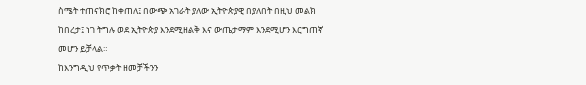ስሜት ተጠናክሮ ከቀጠለ፤ በውጭ አገራት ያለው ኢትዮጵያዊ በያለበት በዚህ መልክ ከበረታ፤ ነገ ትግሉ ወደ ኢትዮጵያ እንደሚዘልቅ እና ውጤታማም እንደሚሆን እርግጠኛ መሆን ይቻላል።
ከእንግዲህ የጥቃት ዘመቻችንን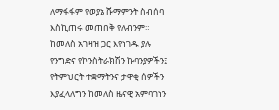ለማፋፋም የወያኔ ሹማምንት ስብሰባ እስኪጠሩ መጠበቅ የለብንም። ከመለስ አገዛዝ ጋር እየነገዱ ያሉ የንግድና የኮንስትራክሽን ኩባንያዎችን፤ የትምህርት ተቋማትንና ታዋቂ ሰዎችን እያፈላለግን ከመለስ ዜናዊ አምባገነን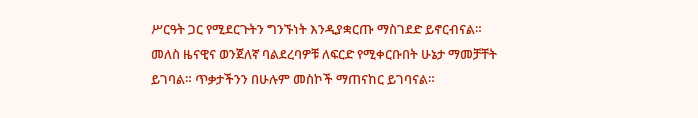ሥርዓት ጋር የሚደርጉትን ግንኙነት እንዲያቋርጡ ማስገደድ ይኖርብናል። መለስ ዜናዊና ወንጀለኛ ባልደረባዎቹ ለፍርድ የሚቀርቡበት ሁኔታ ማመቻቸት ይገባል። ጥቃታችንን በሁሉም መስኮች ማጠናከር ይገባናል።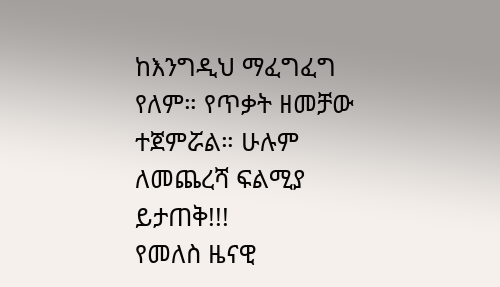ከእንግዲህ ማፈግፈግ የለም። የጥቃት ዘመቻው ተጀምሯል። ሁሉም ለመጨረሻ ፍልሚያ ይታጠቅ!!!
የመለስ ዜናዊ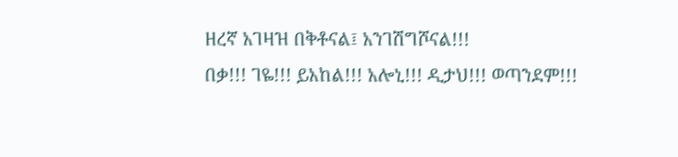ዘረኛ አገዛዝ በቅቶናል፤ አንገሽግሾናል!!!
በቃ!!! ገዬ!!! ይአከል!!! አሎኒ!!! ዲታህ!!! ወጣንደም!!!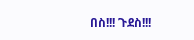በስ!!! ጉደስ!!!